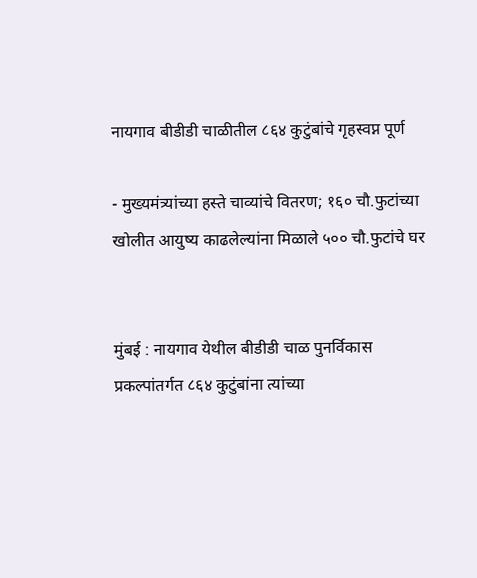नायगाव बीडीडी चाळीतील ८६४ कुटुंबांचे गृहस्वप्न पूर्ण

- मुख्यमंत्र्यांच्या हस्ते चाव्यांचे वितरण; १६० चौ.फुटांच्या खोलीत आयुष्य काढलेल्यांना मिळाले ५०० चौ.फुटांचे घर


मुंबई : नायगाव येथील बीडीडी चाळ पुनर्विकास प्रकल्पांतर्गत ८६४ कुटुंबांना त्यांच्या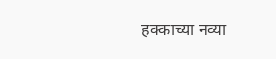हक्काच्या नव्या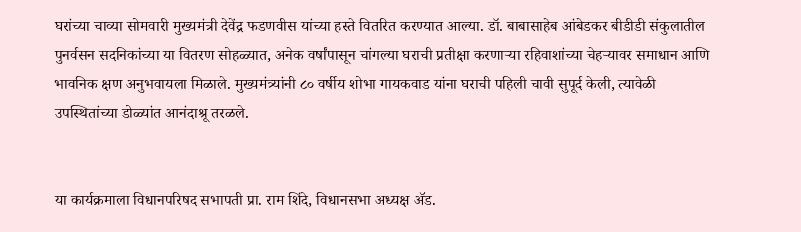घरांच्या चाव्या सोमवारी मुख्यमंत्री देवेंद्र फडणवीस यांच्या हस्ते वितरित करण्यात आल्या. डॉ. बाबासाहेब आंबेडकर बीडीडी संकुलातील पुनर्वसन सदनिकांच्या या वितरण सोहळ्यात, अनेक वर्षांपासून चांगल्या घराची प्रतीक्षा करणाऱ्या रहिवाशांच्या चेहऱ्यावर समाधान आणि भावनिक क्षण अनुभवायला मिळाले. मुख्यमंत्र्यांनी ८० वर्षीय शोभा गायकवाड यांना घराची पहिली चावी सुपूर्द केली, त्यावेळी उपस्थितांच्या डोळ्यांत आनंदाश्रू तरळले.


या कार्यक्रमाला विधानपरिषद सभापती प्रा. राम शिंदे, विधानसभा अध्यक्ष ॲड.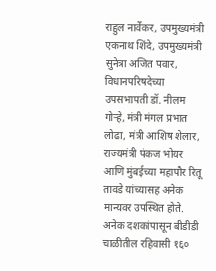राहुल नार्वेकर, उपमुख्यमंत्री एकनाथ शिंदे, उपमुख्यमंत्री सुनेत्रा अजित पवार, विधानपरिषदेच्या उपसभापती डॉ. नीलम गोऱ्हे, मंत्री मंगल प्रभात लोढा, मंत्री आशिष शेलार, राज्यमंत्री पंकज भोयर आणि मुंबईच्या महापौर रितू तावडे यांच्यासह अनेक मान्यवर उपस्थित होते. अनेक दशकांपासून बीडीडी चाळीतील रहिवासी १६०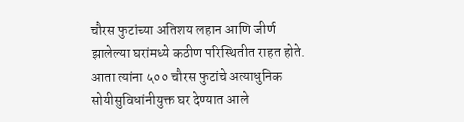चौरस फुटांच्या अतिशय लहान आणि जीर्ण झालेल्या घरांमध्ये कठीण परिस्थितीत राहत होते. आता त्यांना ५०० चौरस फुटांचे अत्याधुनिक सोयीसुविधांनीयुक्त घर देण्यात आले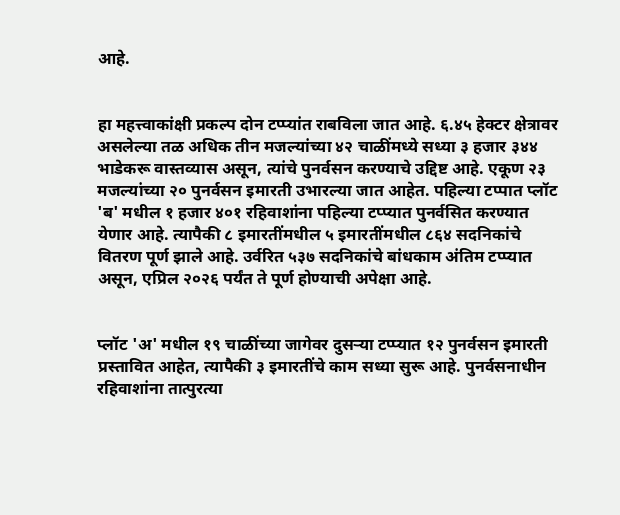आहे.


हा महत्त्वाकांक्षी प्रकल्प दोन टप्प्यांत राबविला जात आहे. ६.४५ हेक्टर क्षेत्रावर असलेल्या तळ अधिक तीन मजल्यांच्या ४२ चाळींमध्ये सध्या ३ हजार ३४४ भाडेकरू वास्तव्यास असून, त्यांचे पुनर्वसन करण्याचे उद्दिष्ट आहे. एकूण २३ मजल्यांच्या २० पुनर्वसन इमारती उभारल्या जात आहेत. पहिल्या टप्पात प्लॉट 'ब' मधील १ हजार ४०१ रहिवाशांना पहिल्या टप्प्यात पुनर्वसित करण्यात येणार आहे. त्यापैकी ८ इमारतींमधील ५ इमारतींमधील ८६४ सदनिकांचे वितरण पूर्ण झाले आहे. उर्वरित ५३७ सदनिकांचे बांधकाम अंतिम टप्प्यात असून, एप्रिल २०२६ पर्यंत ते पूर्ण होण्याची अपेक्षा आहे.


प्लॉट 'अ' मधील १९ चाळींच्या जागेवर दुसऱ्या टप्प्यात १२ पुनर्वसन इमारती प्रस्तावित आहेत, त्यापैकी ३ इमारतींचे काम सध्या सुरू आहे. पुनर्वसनाधीन रहिवाशांना तात्पुरत्या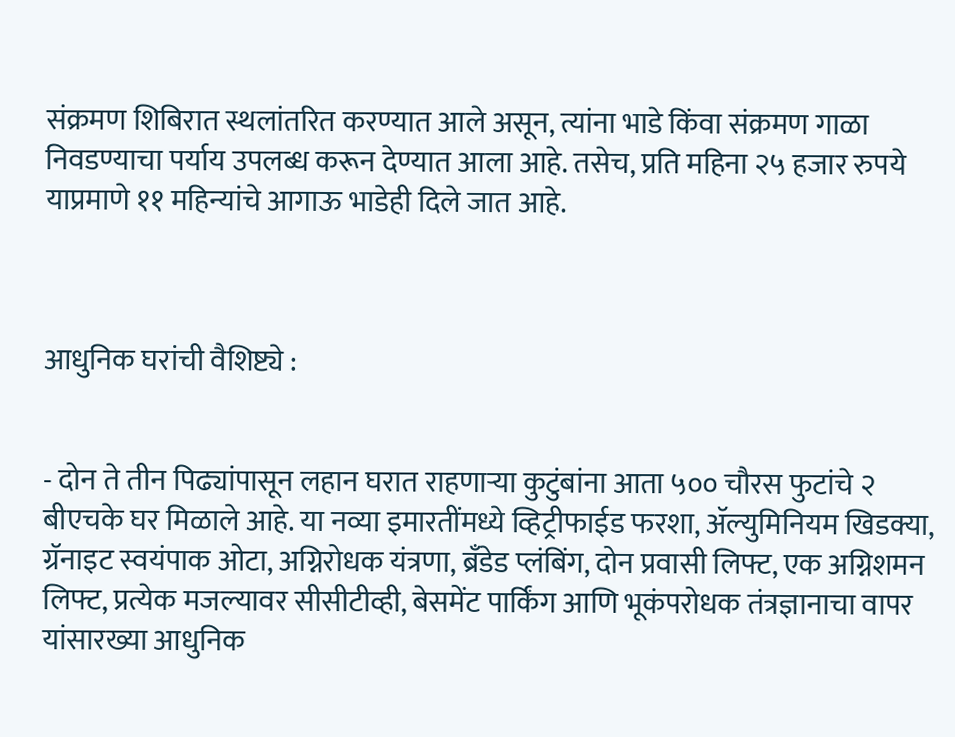संक्रमण शिबिरात स्थलांतरित करण्यात आले असून, त्यांना भाडे किंवा संक्रमण गाळा निवडण्याचा पर्याय उपलब्ध करून देण्यात आला आहे. तसेच, प्रति महिना २५ हजार रुपये याप्रमाणे ११ महिन्यांचे आगाऊ भाडेही दिले जात आहे.



आधुनिक घरांची वैशिष्ट्ये :


- दोन ते तीन पिढ्यांपासून लहान घरात राहणाऱ्या कुटुंबांना आता ५०० चौरस फुटांचे २ बीएचके घर मिळाले आहे. या नव्या इमारतींमध्ये व्हिट्रीफाईड फरशा, ॲल्युमिनियम खिडक्या, ग्रॅनाइट स्वयंपाक ओटा, अग्निरोधक यंत्रणा, ब्रँडेड प्लंबिंग, दोन प्रवासी लिफ्ट, एक अग्निशमन लिफ्ट, प्रत्येक मजल्यावर सीसीटीव्ही, बेसमेंट पार्किंग आणि भूकंपरोधक तंत्रज्ञानाचा वापर यांसारख्या आधुनिक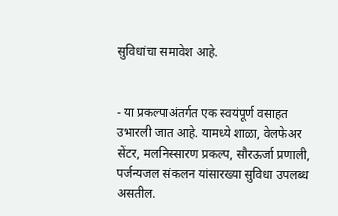सुविधांचा समावेश आहे.


- या प्रकल्पाअंतर्गत एक स्वयंपूर्ण वसाहत उभारली जात आहे. यामध्ये शाळा, वेलफेअर सेंटर, मलनिस्सारण प्रकल्प, सौरऊर्जा प्रणाली, पर्जन्यजल संकलन यांसारख्या सुविधा उपलब्ध असतील.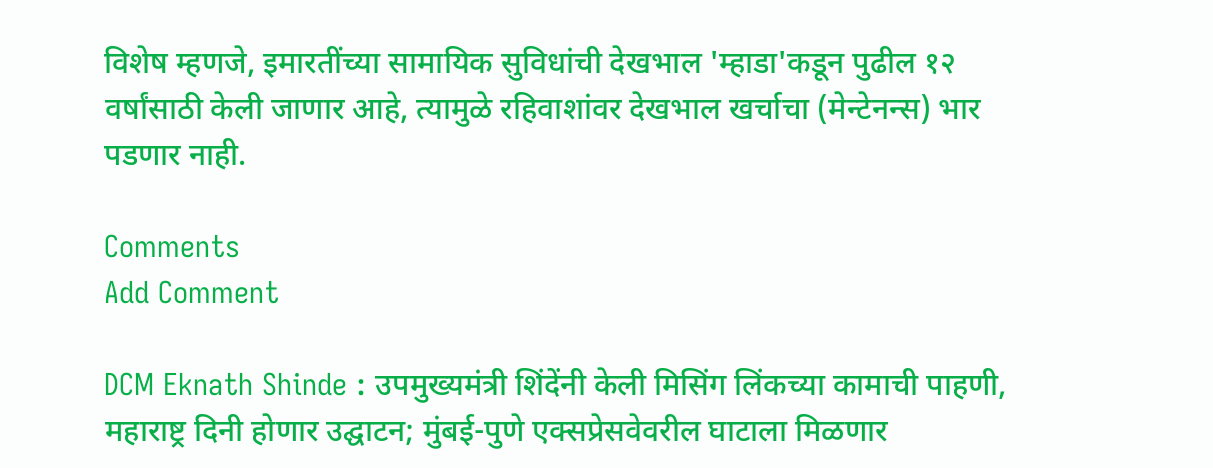विशेष म्हणजे, इमारतींच्या सामायिक सुविधांची देखभाल 'म्हाडा'कडून पुढील १२ वर्षांसाठी केली जाणार आहे, त्यामुळे रहिवाशांवर देखभाल खर्चाचा (मेन्टेनन्स) भार पडणार नाही.

Comments
Add Comment

DCM Eknath Shinde : उपमुख्यमंत्री शिंदेंनी केली मिसिंग लिंकच्या कामाची पाहणी, महाराष्ट्र दिनी होणार उद्घाटन; मुंबई-पुणे एक्सप्रेसवेवरील घाटाला मिळणार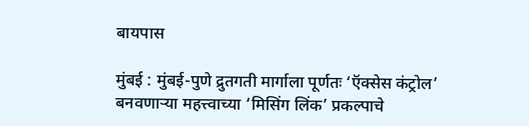बायपास

मुंबई : मुंबई-पुणे द्रुतगती मार्गाला पूर्णतः ‘ऍक्सेस कंट्रोल’ बनवणाऱ्या महत्त्वाच्या ‘मिसिंग लिंक’ प्रकल्पाचे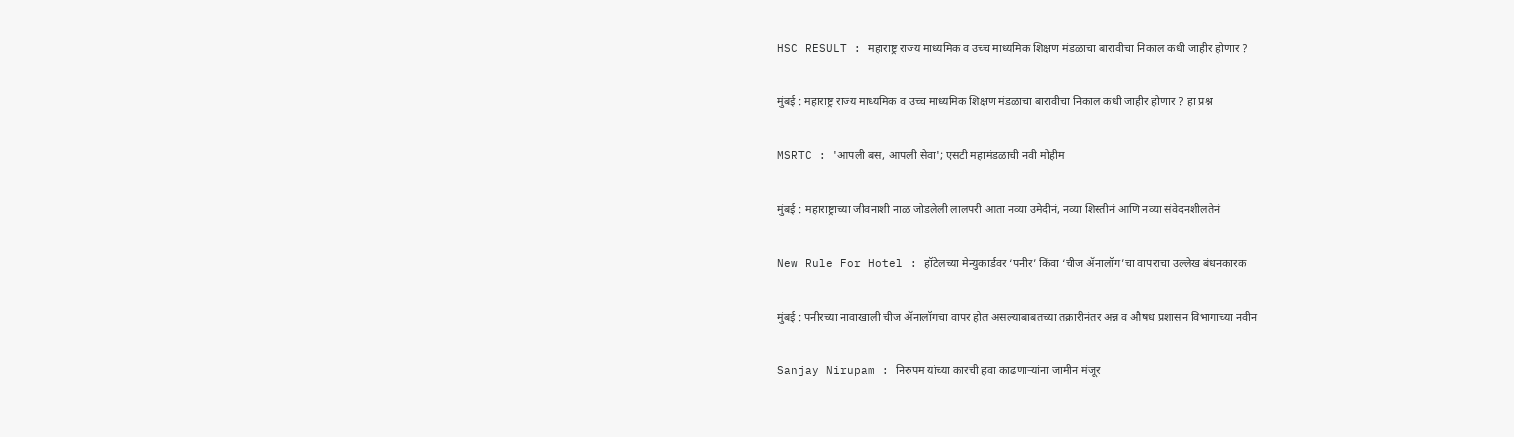HSC RESULT : महाराष्ट्र राज्य माध्यमिक व उच्च माध्यमिक शिक्षण मंडळाचा बारावीचा निकाल कधी जाहीर होणार ?

मुंबई : महाराष्ट्र राज्य माध्यमिक व उच्च माध्यमिक शिक्षण मंडळाचा बारावीचा निकाल कधी जाहीर होणार ? हा प्रश्न

MSRTC : 'आपली बस, आपली सेवा'; एसटी महामंडळाची नवी मोहीम

मुंबई : महाराष्ट्राच्या जीवनाशी नाळ जोडलेली लालपरी आता नव्या उमेदीनं, नव्या शिस्तीनं आणि नव्या संवेदनशीलतेनं

New Rule For Hotel : हॉटेलच्या मेन्युकार्डवर ‘पनीर’ किंवा ‘चीज ॲनालॉग’चा वापराचा उल्लेख बंधनकारक

मुंबई : पनीरच्या नावाखाली चीज ॲनालॉगचा वापर होत असल्याबाबतच्या तक्रारीनंतर अन्न व औषध प्रशासन विभागाच्या नवीन

Sanjay Nirupam : निरुपम यांच्या कारची हवा काढणाऱ्यांना जामीन मंजूर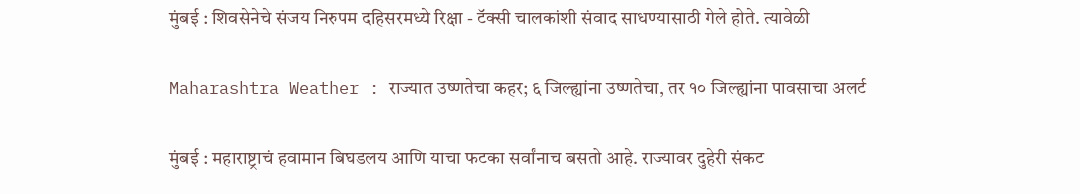मुंबई : शिवसेनेचे संजय निरुपम दहिसरमध्ये रिक्षा - टॅक्सी चालकांशी संवाद साधण्यासाठी गेले होते. त्यावेळी

Maharashtra Weather : राज्यात उष्णतेचा कहर; ६ जिल्ह्यांना उष्णतेचा, तर १० जिल्ह्यांना पावसाचा अलर्ट

मुंबई : महाराष्ट्राचं हवामान बिघडलय आणि याचा फटका सर्वांनाच बसतो आहे. राज्यावर दुहेरी संकट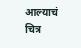आल्याचं चित्र